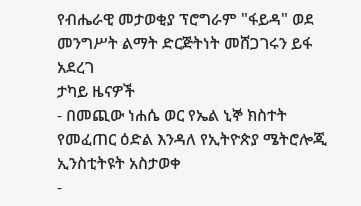የብሔራዊ መታወቂያ ፕሮግራም "ፋይዳ" ወደ መንግሥት ልማት ድርጅትነት መሸጋገሩን ይፋ አደረገ
ታካይ ዜናዎች
- በመጪው ነሐሴ ወር የኤል ኒኞ ክስተት የመፈጠር ዕድል እንዳለ የኢትዮጵያ ሜትሮሎጂ ኢንስቲትዩት አስታወቀ
-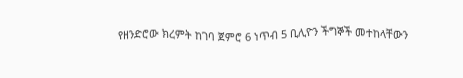የዘንድሮው ክረምት ከገባ ጀምሮ 6 ነጥብ 5 ቢሊዮን ችግኞች መተከላቸውን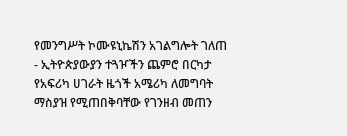የመንግሥት ኮሙዩኒኬሽን አገልግሎት ገለጠ
- ኢትዮጵያውያን ተጓዦችን ጨምሮ በርካታ የአፍሪካ ሀገራት ዜጎች አሜሪካ ለመግባት ማስያዝ የሚጠበቅባቸው የገንዘብ መጠን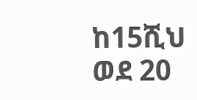ከ15ሺህ ወደ 20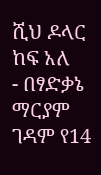ሺህ ዶላር ከፍ አለ
- በፃድቃኔ ማርያም ገዳም የ14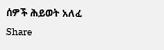ሰዎች ሕይወት አለፈ
Share